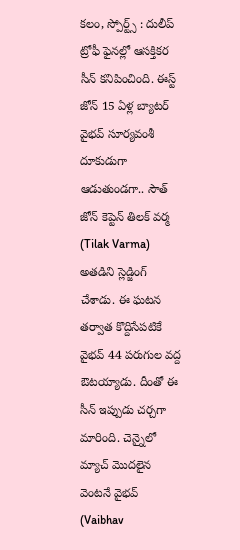కలం, స్పోర్ట్స్ : దులీప్ ట్రోఫీ ఫైనల్లో ఆసక్తికర సీన్ కనిపించింది. ఈస్ట్ జోన్ 15 ఏళ్ల బ్యాటర్ వైభవ్ సూర్యవంశీ దూకుడుగా ఆడుతుండగా.. సౌత్ జోన్ కెప్టెన్ తిలక్ వర్మ (Tilak Varma) అతడిని స్లెడ్జింగ్ చేశాడు. ఈ ఘటన తర్వాత కొద్దిసేపటికే వైభవ్ 44 పరుగుల వద్ద ఔటయ్యాడు. దీంతో ఈ సీన్ ఇప్పుడు చర్చగా మారింది. చెన్నైలో మ్యాచ్ మొదలైన వెంటనే వైభవ్ (Vaibhav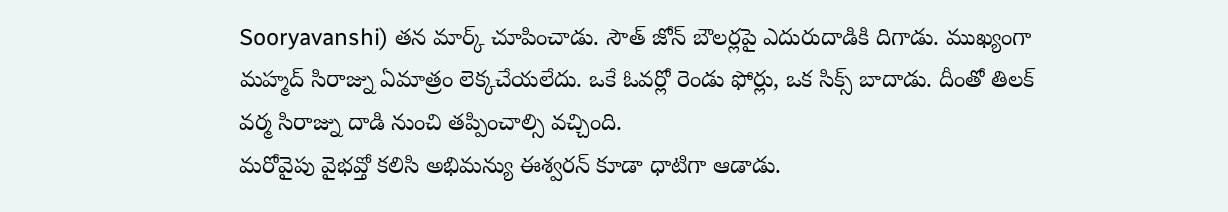Sooryavanshi) తన మార్క్ చూపించాడు. సౌత్ జోన్ బౌలర్లపై ఎదురుదాడికి దిగాడు. ముఖ్యంగా మహ్మద్ సిరాజ్ను ఏమాత్రం లెక్కచేయలేదు. ఒకే ఓవర్లో రెండు ఫోర్లు, ఒక సిక్స్ బాదాడు. దీంతో తిలక్ వర్మ సిరాజ్ను దాడి నుంచి తప్పించాల్సి వచ్చింది.
మరోవైపు వైభవ్తో కలిసి అభిమన్యు ఈశ్వరన్ కూడా ధాటిగా ఆడాడు.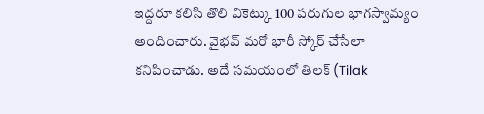ఇద్దరూ కలిసి తొలి వికెట్కు 100 పరుగుల భాగస్వామ్యం అందించారు. వైభవ్ మరో భారీ స్కోర్ చేసేలా కనిపించాడు. అదే సమయంలో తిలక్ (Tilak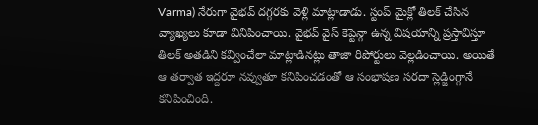Varma) నేరుగా వైభవ్ దగ్గరకు వెళ్లి మాట్లాడాడు. స్టంప్ మైక్లో తిలక్ చేసిన వ్యాఖ్యలు కూడా వినిపించాయి. వైభవ్ వైస్ కెప్టెన్గా ఉన్న విషయాన్ని ప్రస్తావిస్తూ తిలక్ అతడిని కవ్వించేలా మాట్లాడినట్లు తాజా రిపోర్టులు వెల్లడించాయి. అయితే ఆ తర్వాత ఇద్దరూ నవ్వుతూ కనిపించడంతో ఆ సంభాషణ సరదా స్లెడ్జింగ్గానే కనిపించింది.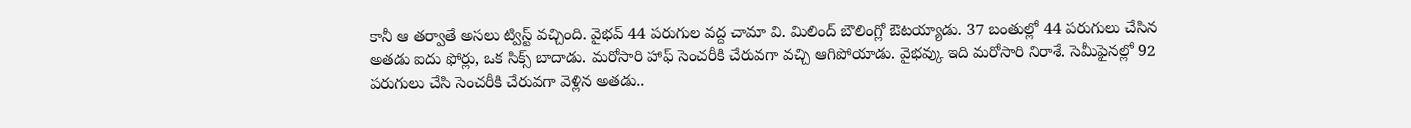కానీ ఆ తర్వాతే అసలు ట్విస్ట్ వచ్చింది. వైభవ్ 44 పరుగుల వద్ద చామా వి. మిలింద్ బౌలింగ్లో ఔటయ్యాడు. 37 బంతుల్లో 44 పరుగులు చేసిన అతడు ఐదు ఫోర్లు, ఒక సిక్స్ బాదాడు. మరోసారి హాఫ్ సెంచరీకి చేరువగా వచ్చి ఆగిపోయాడు. వైభవ్కు ఇది మరోసారి నిరాశే. సెమీఫైనల్లో 92 పరుగులు చేసి సెంచరీకి చేరువగా వెళ్లిన అతడు..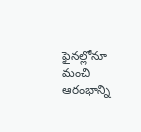ఫైనల్లోనూ మంచి ఆరంభాన్ని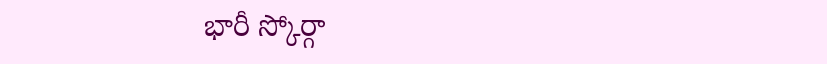భారీ స్కోర్గా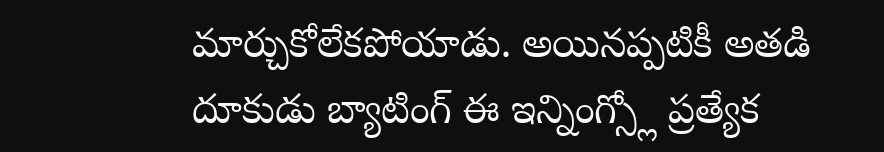మార్చుకోలేకపోయాడు. అయినప్పటికీ అతడి దూకుడు బ్యాటింగ్ ఈ ఇన్నింగ్స్లో ప్రత్యేక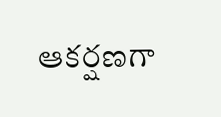ఆకర్షణగా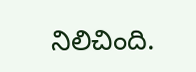నిలిచింది.